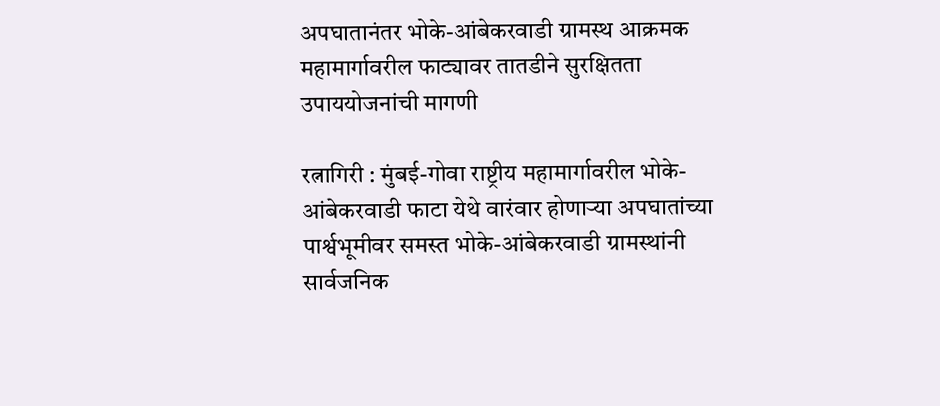अपघातानंतर भोके-आंबेकरवाडी ग्रामस्थ आक्रमक
महामार्गावरील फाट्यावर तातडीने सुरक्षितता उपाययोजनांची मागणी

रत्नागिरी : मुंबई-गोवा राष्ट्रीय महामार्गावरील भोके-आंबेकरवाडी फाटा येथे वारंवार होणाऱ्या अपघातांच्या पार्श्वभूमीवर समस्त भोके-आंबेकरवाडी ग्रामस्थांनी सार्वजनिक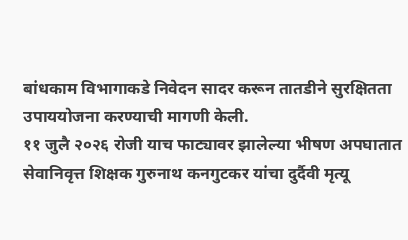बांधकाम विभागाकडे निवेदन सादर करून तातडीने सुरक्षितता उपाययोजना करण्याची मागणी केली.
११ जुलै २०२६ रोजी याच फाट्यावर झालेल्या भीषण अपघातात सेवानिवृत्त शिक्षक गुरुनाथ कनगुटकर यांचा दुर्दैवी मृत्यू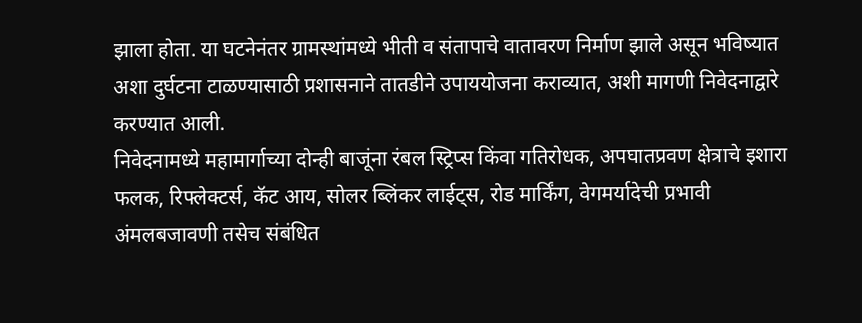झाला होता. या घटनेनंतर ग्रामस्थांमध्ये भीती व संतापाचे वातावरण निर्माण झाले असून भविष्यात अशा दुर्घटना टाळण्यासाठी प्रशासनाने तातडीने उपाययोजना कराव्यात, अशी मागणी निवेदनाद्वारे करण्यात आली.
निवेदनामध्ये महामार्गाच्या दोन्ही बाजूंना रंबल स्ट्रिप्स किंवा गतिरोधक, अपघातप्रवण क्षेत्राचे इशारा फलक, रिफ्लेक्टर्स, कॅट आय, सोलर ब्लिंकर लाईट्स, रोड मार्किंग, वेगमर्यादेची प्रभावी अंमलबजावणी तसेच संबंधित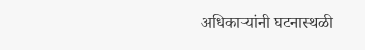अधिकाऱ्यांनी घटनास्थळी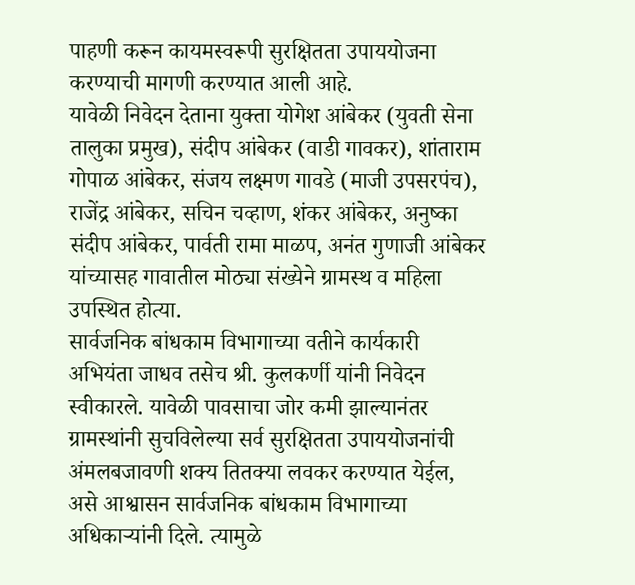पाहणी करून कायमस्वरूपी सुरक्षितता उपाययोजना करण्याची मागणी करण्यात आली आहे.
यावेळी निवेदन देताना युक्ता योगेश आंबेकर (युवती सेना तालुका प्रमुख), संदीप आंबेकर (वाडी गावकर), शांताराम गोपाळ आंबेकर, संजय लक्ष्मण गावडे (माजी उपसरपंच), राजेंद्र आंबेकर, सचिन चव्हाण, शंकर आंबेकर, अनुष्का संदीप आंबेकर, पार्वती रामा माळप, अनंत गुणाजी आंबेकर यांच्यासह गावातील मोठ्या संख्येने ग्रामस्थ व महिला उपस्थित होत्या.
सार्वजनिक बांधकाम विभागाच्या वतीने कार्यकारी अभियंता जाधव तसेच श्री. कुलकर्णी यांनी निवेदन स्वीकारले. यावेळी पावसाचा जोर कमी झाल्यानंतर ग्रामस्थांनी सुचविलेल्या सर्व सुरक्षितता उपाययोजनांची अंमलबजावणी शक्य तितक्या लवकर करण्यात येईल, असे आश्वासन सार्वजनिक बांधकाम विभागाच्या अधिकाऱ्यांनी दिले. त्यामुळे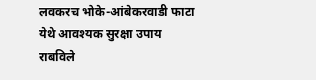लवकरच भोके-आंबेकरवाडी फाटा येथे आवश्यक सुरक्षा उपाय राबविले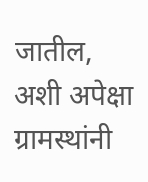जातील, अशी अपेक्षा ग्रामस्थांनी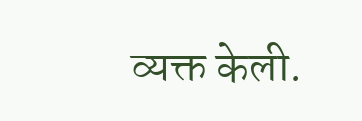व्यक्त केली.